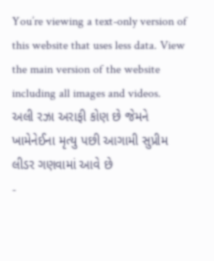You’re viewing a text-only version of this website that uses less data. View the main version of the website including all images and videos.
અલી રઝા અરાફી કોણ છે જેમને ખામેનેઈના મૃત્યુ પછી આગામી સુપ્રીમ લીડર ગણવામાં આવે છે
-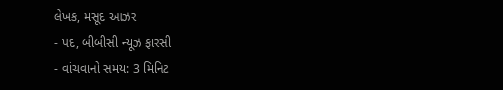લેખક, મસૂદ આઝર
- પદ, બીબીસી ન્યૂઝ ફારસી
- વાંચવાનો સમય: 3 મિનિટ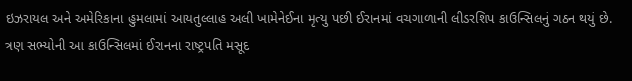ઇઝરાયલ અને અમેરિકાના હુમલામાં આયતુલ્લાહ અલી ખામેનેઈના મૃત્યુ પછી ઈરાનમાં વચગાળાની લીડરશિપ કાઉન્સિલનું ગઠન થયું છે.
ત્રણ સભ્યોની આ કાઉન્સિલમાં ઈરાનના રાષ્ટ્રપતિ મસૂદ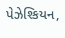પેઝેશ્કિયન,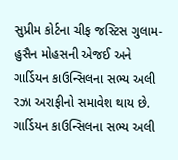સુપ્રીમ કોર્ટના ચીફ જસ્ટિસ ગુલામ-હુસૈન મોહસની એજઈ અને ગાર્ડિયન કાઉન્સિલના સભ્ય અલી રઝા અરાફીનો સમાવેશ થાય છે.
ગાર્ડિયન કાઉન્સિલના સભ્ય અલી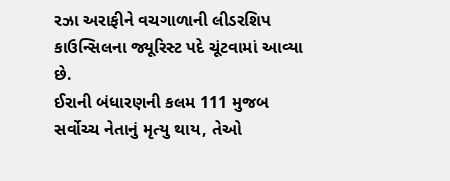રઝા અરાફીને વચગાળાની લીડરશિપ કાઉન્સિલના જ્યૂરિસ્ટ પદે ચૂંટવામાં આવ્યા છે.
ઈરાની બંધારણની કલમ 111 મુજબ સર્વોચ્ચ નેતાનું મૃત્યુ થાય, તેઓ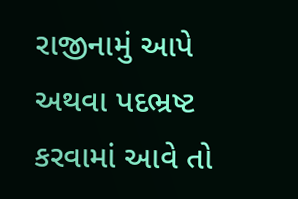રાજીનામું આપે અથવા પદભ્રષ્ટ કરવામાં આવે તો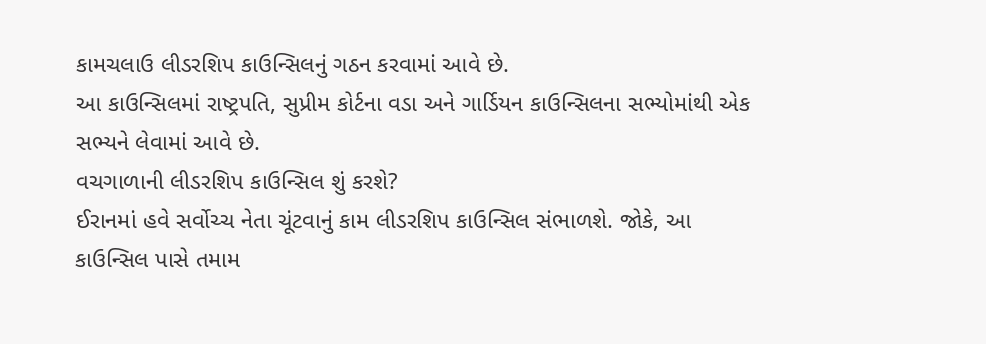કામચલાઉ લીડરશિપ કાઉન્સિલનું ગઠન કરવામાં આવે છે.
આ કાઉન્સિલમાં રાષ્ટ્રપતિ, સુપ્રીમ કોર્ટના વડા અને ગાર્ડિયન કાઉન્સિલના સભ્યોમાંથી એક સભ્યને લેવામાં આવે છે.
વચગાળાની લીડરશિપ કાઉન્સિલ શું કરશે?
ઈરાનમાં હવે સર્વોચ્ચ નેતા ચૂંટવાનું કામ લીડરશિપ કાઉન્સિલ સંભાળશે. જોકે, આ કાઉન્સિલ પાસે તમામ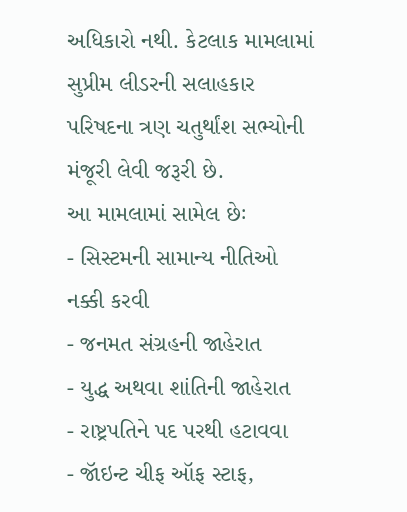અધિકારો નથી. કેટલાક મામલામાં સુપ્રીમ લીડરની સલાહકાર પરિષદના ત્રણ ચતુર્થાંશ સભ્યોની મંજૂરી લેવી જરૂરી છે.
આ મામલામાં સામેલ છેઃ
- સિસ્ટમની સામાન્ય નીતિઓ નક્કી કરવી
- જનમત સંગ્રહની જાહેરાત
- યુદ્ધ અથવા શાંતિની જાહેરાત
- રાષ્ટ્રપતિને પદ પરથી હટાવવા
- જૉઇન્ટ ચીફ ઑફ સ્ટાફ,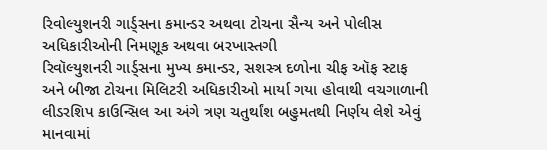રિવોલ્યુશનરી ગાર્ડ્સના કમાન્ડર અથવા ટોચના સૈન્ય અને પોલીસ અધિકારીઓની નિમણૂક અથવા બરખાસ્તગી
રિવૉલ્યુશનરી ગાર્ડ્સના મુખ્ય કમાન્ડર, સશસ્ત્ર દળોના ચીફ ઑફ સ્ટાફ અને બીજા ટોચના મિલિટરી અધિકારીઓ માર્યા ગયા હોવાથી વચગાળાની લીડરશિપ કાઉન્સિલ આ અંગે ત્રણ ચતુર્થાંશ બહુમતથી નિર્ણય લેશે એવું માનવામાં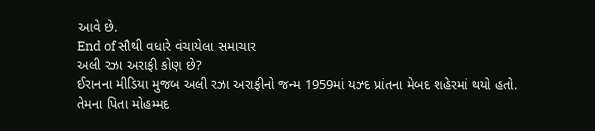આવે છે.
End of સૌથી વધારે વંચાયેલા સમાચાર
અલી રઝા અરાફી કોણ છે?
ઈરાનના મીડિયા મુજબ અલી રઝા અરાફીનો જન્મ 1959માં યઝ્દ પ્રાંતના મેબદ શહેરમાં થયો હતો.
તેમના પિતા મોહમ્મદ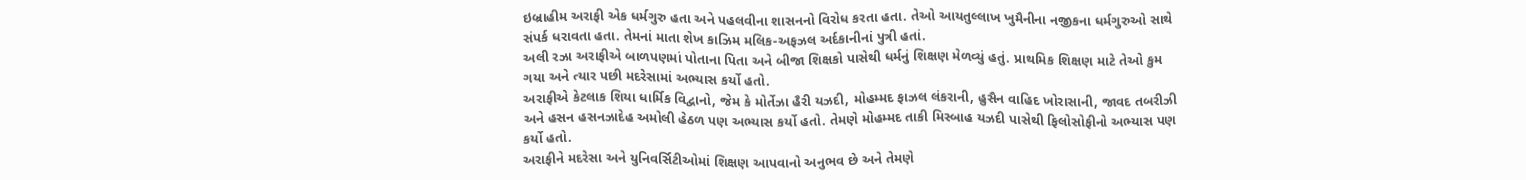ઇબ્રાહીમ અરાફી એક ધર્મગુરુ હતા અને પહલવીના શાસનનો વિરોધ કરતા હતા. તેઓ આયતુલ્લાખ ખુમૈનીના નજીકના ધર્મગુરુઓ સાથે સંપર્ક ધરાવતા હતા. તેમનાં માતા શેખ કાઝિમ મલિક-અફઝલ અર્દકાનીનાં પુત્રી હતાં.
અલી રઝા અરાફીએ બાળપણમાં પોતાના પિતા અને બીજા શિક્ષકો પાસેથી ધર્મનું શિક્ષણ મેળવ્યું હતું. પ્રાથમિક શિક્ષણ માટે તેઓ કુમ ગયા અને ત્યાર પછી મદરેસામાં અભ્યાસ કર્યો હતો.
અરાફીએ કેટલાક શિયા ધાર્મિક વિદ્વાનો, જેમ કે મોર્તેઝા હૈરી યઝદી, મોહમ્મદ ફાઝલ લંકરાની, હુસૈન વાહિદ ખોરાસાની, જાવદ તબરીઝી અને હસન હસનઝાદેહ અમોલી હેઠળ પણ અભ્યાસ કર્યો હતો. તેમણે મોહમ્મદ તાકી મિસ્બાહ યઝદી પાસેથી ફિલોસોફીનો અભ્યાસ પણ કર્યો હતો.
અરાફીને મદરેસા અને યુનિવર્સિટીઓમાં શિક્ષણ આપવાનો અનુભવ છે અને તેમણે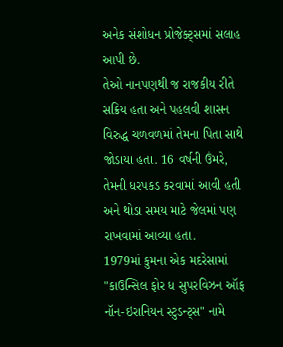અનેક સંશોધન પ્રોજેક્ટ્સમાં સલાહ આપી છે.
તેઓ નાનપણથી જ રાજકીય રીતે સક્રિય હતા અને પહલવી શાસન વિરુદ્ધ ચળવળમાં તેમના પિતા સાથે જોડાયા હતા. 16 વર્ષની ઉંમરે, તેમની ધરપકડ કરવામાં આવી હતી અને થોડા સમય માટે જેલમાં પણ રાખવામાં આવ્યા હતા.
1979માં કુમના એક મદરેસામાં "કાઉન્સિલ ફોર ધ સુપરવિઝન ઑફ નૉન-ઇરાનિયન સ્ટુડન્ટ્સ" નામે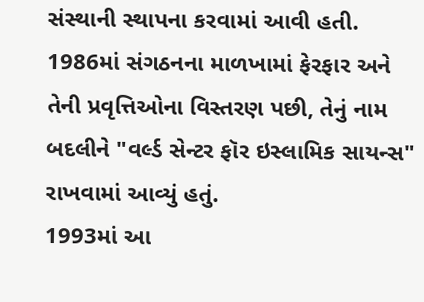સંસ્થાની સ્થાપના કરવામાં આવી હતી. 1986માં સંગઠનના માળખામાં ફેરફાર અને તેની પ્રવૃત્તિઓના વિસ્તરણ પછી, તેનું નામ બદલીને "વર્લ્ડ સેન્ટર ફૉર ઇસ્લામિક સાયન્સ" રાખવામાં આવ્યું હતું.
1993માં આ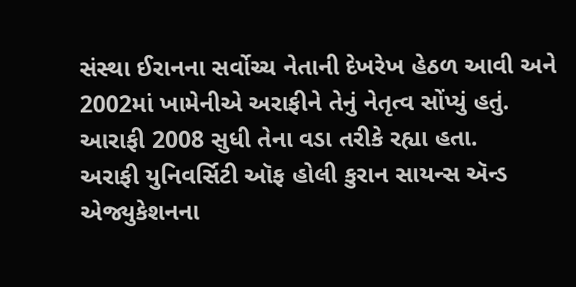સંસ્થા ઈરાનના સર્વોચ્ચ નેતાની દેખરેખ હેઠળ આવી અને 2002માં ખામેનીએ અરાફીને તેનું નેતૃત્વ સોંપ્યું હતું. આરાફી 2008 સુધી તેના વડા તરીકે રહ્યા હતા.
અરાફી યુનિવર્સિટી ઑફ હોલી કુરાન સાયન્સ ઍન્ડ એજ્યુકેશનના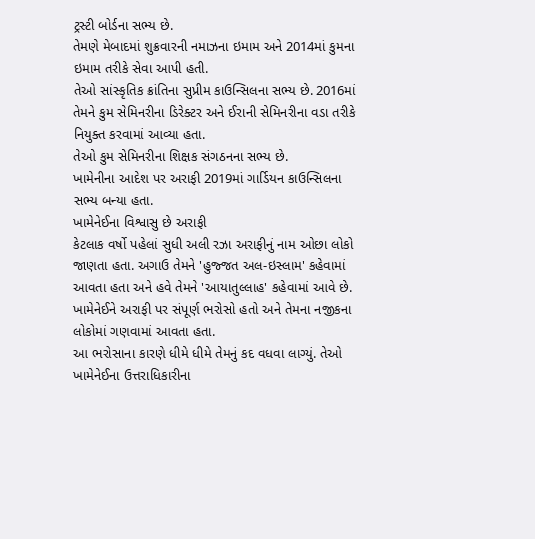ટ્રસ્ટી બોર્ડના સભ્ય છે.
તેમણે મેબાદમાં શુક્રવારની નમાઝના ઇમામ અને 2014માં કુમના ઇમામ તરીકે સેવા આપી હતી.
તેઓ સાંસ્કૃતિક ક્રાંતિના સુપ્રીમ કાઉન્સિલના સભ્ય છે. 2016માં તેમને કુમ સેમિનરીના ડિરેક્ટર અને ઈરાની સેમિનરીના વડા તરીકે નિયુક્ત કરવામાં આવ્યા હતા.
તેઓ કુમ સેમિનરીના શિક્ષક સંગઠનના સભ્ય છે.
ખામેનીના આદેશ પર અરાફી 2019માં ગાર્ડિયન કાઉન્સિલના સભ્ય બન્યા હતા.
ખામેનેઈના વિશ્વાસુ છે અરાફી
કેટલાક વર્ષો પહેલાં સુધી અલી રઝા અરાફીનું નામ ઓછા લોકો જાણતા હતા. અગાઉ તેમને 'હુજ્જત અલ-ઇસ્લામ' કહેવામાં આવતા હતા અને હવે તેમને 'આયાતુલ્લાહ' કહેવામાં આવે છે.
ખામેનેઈને અરાફી પર સંપૂર્ણ ભરોસો હતો અને તેમના નજીકના લોકોમાં ગણવામાં આવતા હતા.
આ ભરોસાના કારણે ધીમે ધીમે તેમનું કદ વધવા લાગ્યું. તેઓ ખામેનેઈના ઉત્તરાધિકારીના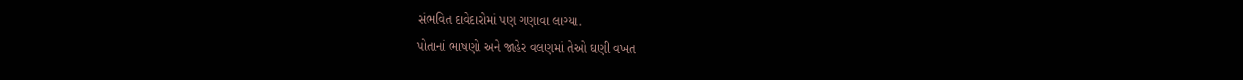સંભવિત દાવેદારોમાં પણ ગણાવા લાગ્યા.
પોતાનાં ભાષણો અને જાહેર વલણમાં તેઓ ઘણી વખત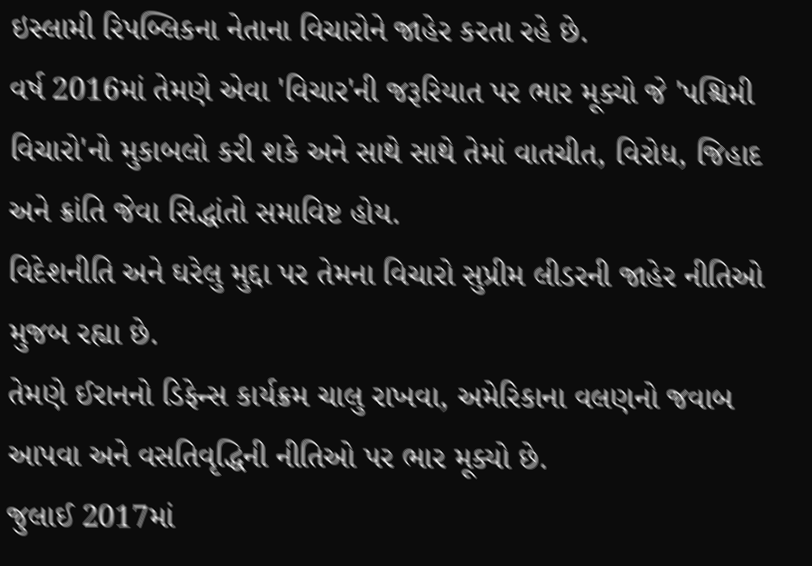ઇસ્લામી રિપબ્લિકના નેતાના વિચારોને જાહેર કરતા રહે છે.
વર્ષ 2016માં તેમણે એવા 'વિચાર'ની જરૂરિયાત પર ભાર મૂક્યો જે 'પશ્ચિમી વિચારો'નો મુકાબલો કરી શકે અને સાથે સાથે તેમાં વાતચીત, વિરોધ, જિહાદ અને ક્રાંતિ જેવા સિદ્ધાંતો સમાવિષ્ટ હોય.
વિદેશનીતિ અને ઘરેલુ મુદ્દા પર તેમના વિચારો સુપ્રીમ લીડરની જાહેર નીતિઓ મુજબ રહ્યા છે.
તેમણે ઈરાનનો ડિફેન્સ કાર્યક્રમ ચાલુ રાખવા, અમેરિકાના વલણનો જવાબ આપવા અને વસતિવૃદ્ધિની નીતિઓ પર ભાર મૂક્યો છે.
જુલાઈ 2017માં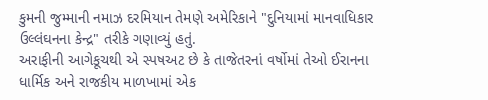કુમની જુમ્માની નમાઝ દરમિયાન તેમણે અમેરિકાને "દુનિયામાં માનવાધિકાર ઉલ્લંઘનના કેન્દ્ર" તરીકે ગણાવ્યું હતું.
અરાફીની આગેકૂચથી એ સ્પષઅટ છે કે તાજેતરનાં વર્ષોમાં તેઓ ઈરાનના ધાર્મિક અને રાજકીય માળખામાં એક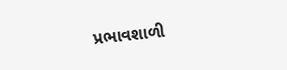પ્રભાવશાળી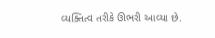વ્યક્તિત્વ તરીકે ઊભરી આવ્યા છે.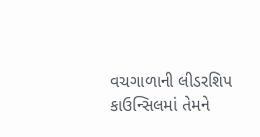વચગાળાની લીડરશિપ કાઉન્સિલમાં તેમને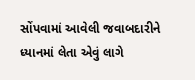સોંપવામાં આવેલી જવાબદારીને ધ્યાનમાં લેતા એવું લાગે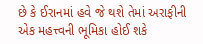છે કે ઈરાનમાં હવે જે થશે તેમાં અરાફીની એક મહત્ત્વની ભૂમિકા હોઈ શકે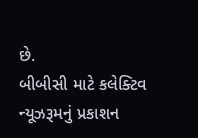છે.
બીબીસી માટે કલેક્ટિવ ન્યૂઝરૂમનું પ્રકાશન